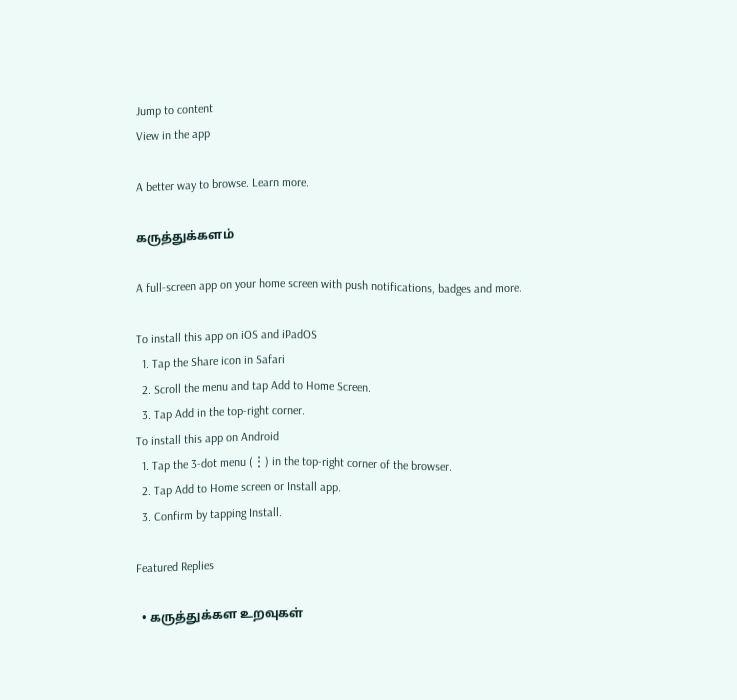Jump to content
View in the app

A better way to browse. Learn more.

கருத்துக்களம்

A full-screen app on your home screen with push notifications, badges and more.

To install this app on iOS and iPadOS
  1. Tap the Share icon in Safari
  2. Scroll the menu and tap Add to Home Screen.
  3. Tap Add in the top-right corner.
To install this app on Android
  1. Tap the 3-dot menu (⋮) in the top-right corner of the browser.
  2. Tap Add to Home screen or Install app.
  3. Confirm by tapping Install.

Featured Replies

  • கருத்துக்கள உறவுகள்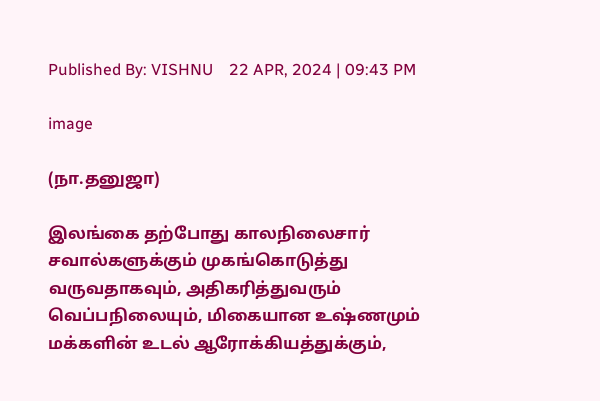Published By: VISHNU    22 APR, 2024 | 09:43 PM

image

(நா.தனுஜா)

இலங்கை தற்போது காலநிலைசார் சவால்களுக்கும் முகங்கொடுத்து வருவதாகவும், அதிகரித்துவரும் வெப்பநிலையும், மிகையான உஷ்ணமும் மக்களின் உடல் ஆரோக்கியத்துக்கும்,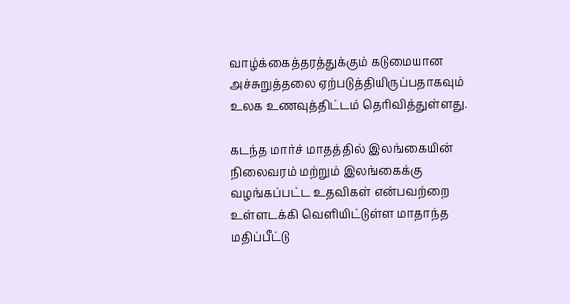வாழ்க்கைத்தரத்துக்கும் கடுமையான அச்சுறுத்தலை ஏற்படுத்தியிருப்பதாகவும் உலக உணவுத்திட்டம் தெரிவித்துள்ளது.

கடந்த மார்ச் மாதத்தில் இலங்கையின் நிலைவரம் மற்றும் இலங்கைக்கு வழங்கப்பட்ட உதவிகள் என்பவற்றை உள்ளடக்கி வெளியிட்டுள்ள மாதாந்த மதிப்பீட்டு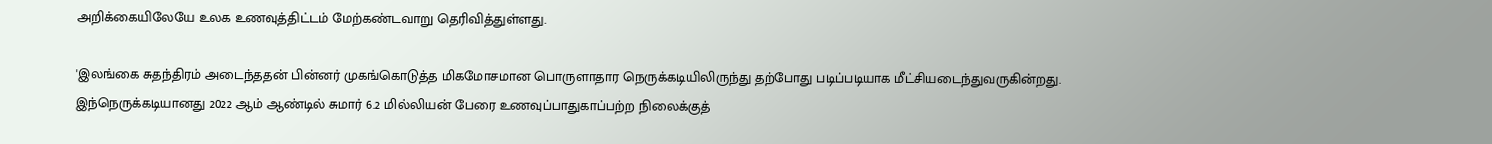அறிக்கையிலேயே உலக உணவுத்திட்டம் மேற்கண்டவாறு தெரிவித்துள்ளது.

'இலங்கை சுதந்திரம் அடைந்ததன் பின்னர் முகங்கொடுத்த மிகமோசமான பொருளாதார நெருக்கடியிலிருந்து தற்போது படிப்படியாக மீட்சியடைந்துவருகின்றது. இந்நெருக்கடியானது 2022 ஆம் ஆண்டில் சுமார் 6.2 மில்லியன் பேரை உணவுப்பாதுகாப்பற்ற நிலைக்குத்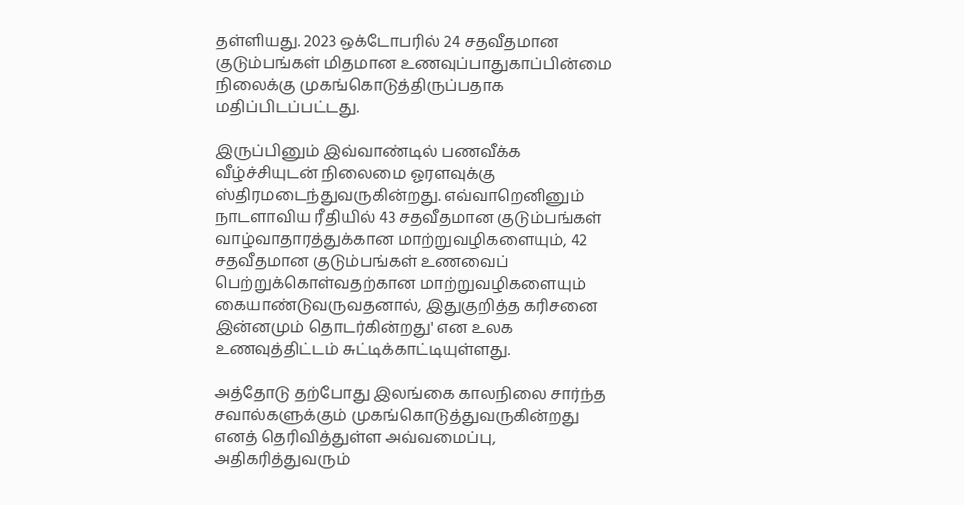தள்ளியது. 2023 ஒக்டோபரில் 24 சதவீதமான குடும்பங்கள் மிதமான உணவுப்பாதுகாப்பின்மை நிலைக்கு முகங்கொடுத்திருப்பதாக மதிப்பிடப்பட்டது.

இருப்பினும் இவ்வாண்டில் பணவீக்க வீழ்ச்சியுடன் நிலைமை ஓரளவுக்கு ஸ்திரமடைந்துவருகின்றது. எவ்வாறெனினும் நாடளாவிய ரீதியில் 43 சதவீதமான குடும்பங்கள் வாழ்வாதாரத்துக்கான மாற்றுவழிகளையும், 42 சதவீதமான குடும்பங்கள் உணவைப் பெற்றுக்கொள்வதற்கான மாற்றுவழிகளையும் கையாண்டுவருவதனால், இதுகுறித்த கரிசனை இன்னமும் தொடர்கின்றது' என உலக உணவுத்திட்டம் சுட்டிக்காட்டியுள்ளது.

அத்தோடு தற்போது இலங்கை காலநிலை சார்ந்த சவால்களுக்கும் முகங்கொடுத்துவருகின்றது எனத் தெரிவித்துள்ள அவ்வமைப்பு, அதிகரித்துவரும்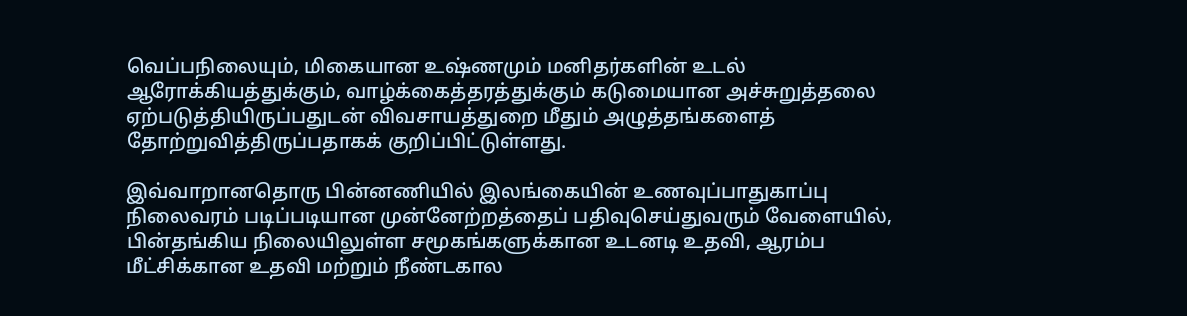வெப்பநிலையும், மிகையான உஷ்ணமும் மனிதர்களின் உடல் ஆரோக்கியத்துக்கும், வாழ்க்கைத்தரத்துக்கும் கடுமையான அச்சுறுத்தலை ஏற்படுத்தியிருப்பதுடன் விவசாயத்துறை மீதும் அழுத்தங்களைத் தோற்றுவித்திருப்பதாகக் குறிப்பிட்டுள்ளது.

இவ்வாறானதொரு பின்னணியில் இலங்கையின் உணவுப்பாதுகாப்பு நிலைவரம் படிப்படியான முன்னேற்றத்தைப் பதிவுசெய்துவரும் வேளையில், பின்தங்கிய நிலையிலுள்ள சமூகங்களுக்கான உடனடி உதவி, ஆரம்ப மீட்சிக்கான உதவி மற்றும் நீண்டகால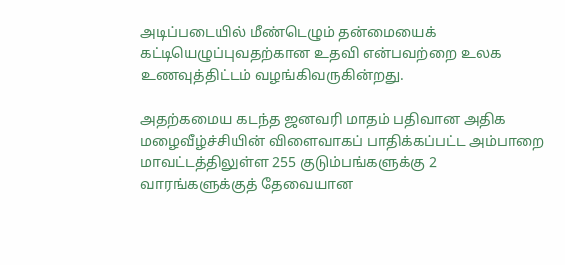அடிப்படையில் மீண்டெழும் தன்மையைக் கட்டியெழுப்புவதற்கான உதவி என்பவற்றை உலக உணவுத்திட்டம் வழங்கிவருகின்றது.

அதற்கமைய கடந்த ஜனவரி மாதம் பதிவான அதிக மழைவீழ்ச்சியின் விளைவாகப் பாதிக்கப்பட்ட அம்பாறை மாவட்டத்திலுள்ள 255 குடும்பங்களுக்கு 2 வாரங்களுக்குத் தேவையான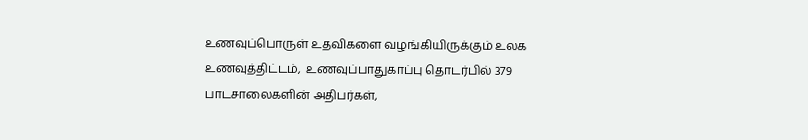உணவுப்பொருள் உதவிகளை வழங்கியிருக்கும் உலக உணவுத்திட்டம்,  உணவுப்பாதுகாப்பு தொடர்பில் 379 பாடசாலைகளின் அதிபர்கள்,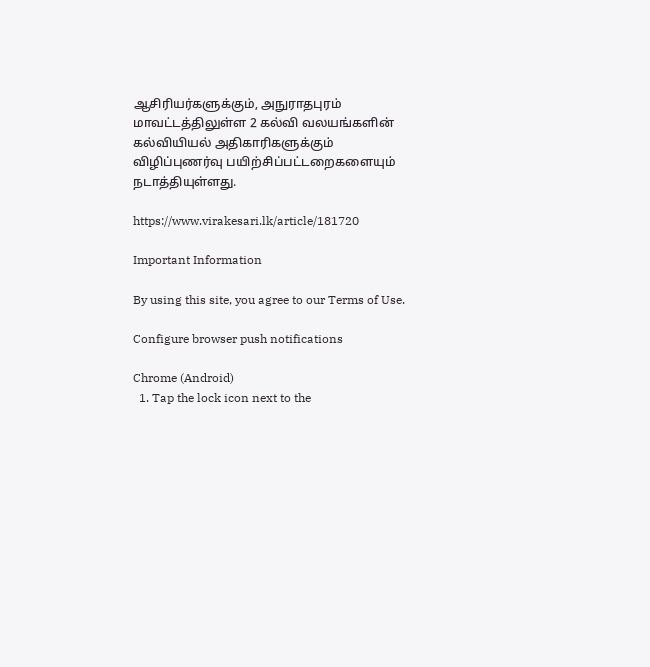ஆசிரியர்களுக்கும், அநுராதபுரம் மாவட்டத்திலுள்ள 2 கல்வி வலயங்களின் கல்வியியல் அதிகாரிகளுக்கும் விழிப்புணர்வு பயிற்சிப்பட்டறைகளையும் நடாத்தியுள்ளது.

https://www.virakesari.lk/article/181720

Important Information

By using this site, you agree to our Terms of Use.

Configure browser push notifications

Chrome (Android)
  1. Tap the lock icon next to the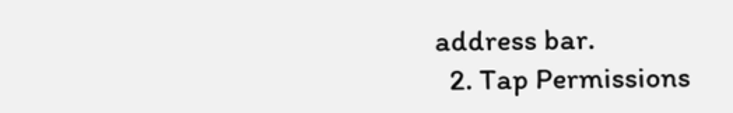address bar.
  2. Tap Permissions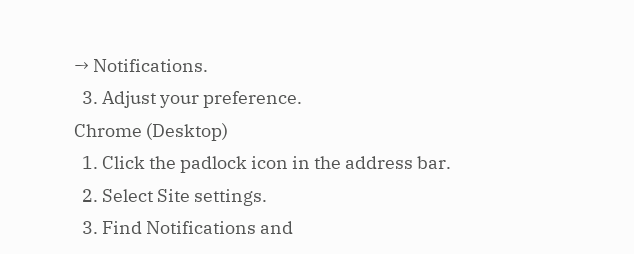→ Notifications.
  3. Adjust your preference.
Chrome (Desktop)
  1. Click the padlock icon in the address bar.
  2. Select Site settings.
  3. Find Notifications and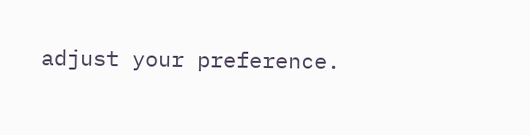adjust your preference.